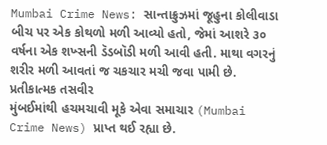Mumbai Crime News: સાન્તાક્રુઝમાં જૂહુના કોલીવાડા બીચ પર એક કોથળો મળી આવ્યો હતો, જેમાં આશરે ૩૦ વર્ષના એક શખ્સની ડૅડબૉડી મળી આવી હતી. માથા વગરનું શરીર મળી આવતાં જ ચકચાર મચી જવા પામી છે.
પ્રતીકાત્મક તસવીર
મુંબઈમાંથી હચમચાવી મૂકે એવા સમાચાર (Mumbai Crime News) પ્રાપ્ત થઈ રહ્યા છે.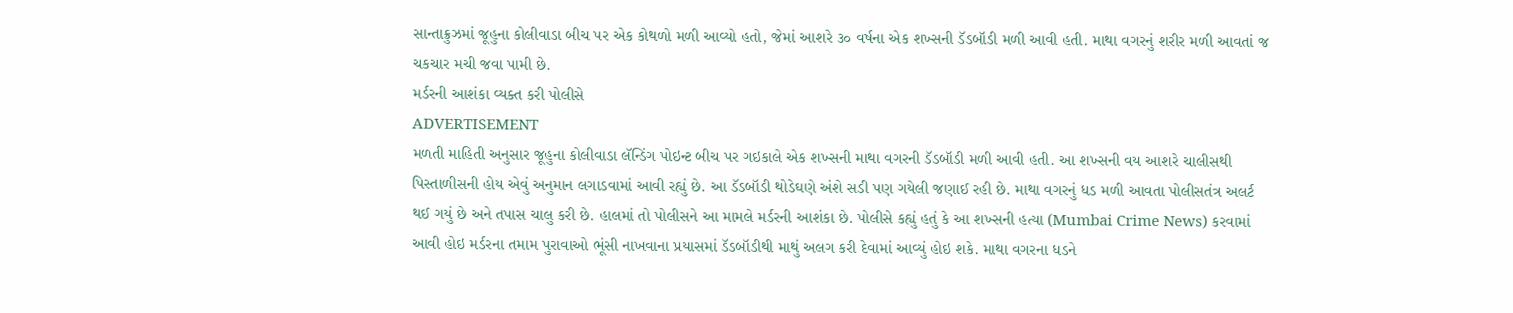સાન્તાક્રુઝમાં જૂહુના કોલીવાડા બીચ પર એક કોથળો મળી આવ્યો હતો, જેમાં આશરે ૩૦ વર્ષના એક શખ્સની ડૅડબૉડી મળી આવી હતી. માથા વગરનું શરીર મળી આવતાં જ ચકચાર મચી જવા પામી છે.
મર્ડરની આશંકા વ્યક્ત કરી પોલીસે
ADVERTISEMENT
મળતી માહિતી અનુસાર જૂહુના કોલીવાડા લૅન્ડિંગ પોઇન્ટ બીચ પર ગઇકાલે એક શખ્સની માથા વગરની ડૅડબૉડી મળી આવી હતી. આ શખ્સની વય આશરે ચાલીસથી પિસ્તાળીસની હોય એવું અનુમાન લગાડવામાં આવી રહ્યું છે. આ ડૅડબૉડી થોડેઘણે અંશે સડી પણ ગયેલી જણાઈ રહી છે. માથા વગરનું ધડ મળી આવતા પોલીસતંત્ર અલર્ટ થઈ ગયું છે અને તપાસ ચાલુ કરી છે. હાલમાં તો પોલીસને આ મામલે મર્ડરની આશંકા છે. પોલીસે કહ્યું હતું કે આ શખ્સની હત્યા (Mumbai Crime News) કરવામાં આવી હોઇ મર્ડરના તમામ પુરાવાઓ ભૂંસી નાખવાના પ્રયાસમાં ડૅડબૉડીથી માથું અલગ કરી દેવામાં આવ્યું હોઇ શકે. માથા વગરના ધડને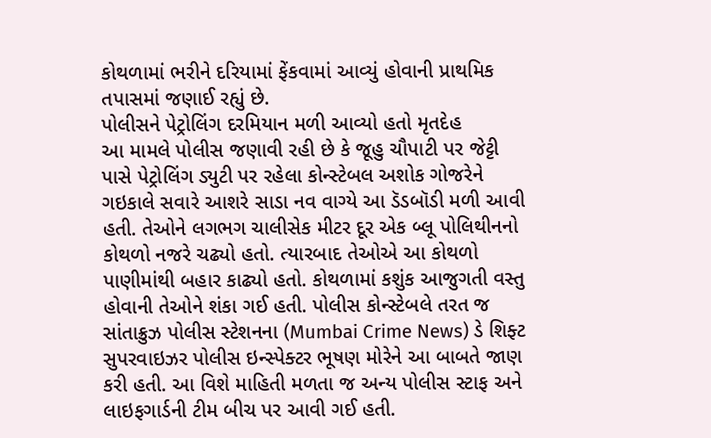કોથળામાં ભરીને દરિયામાં ફેંકવામાં આવ્યું હોવાની પ્રાથમિક તપાસમાં જણાઈ રહ્યું છે.
પોલીસને પેટ્રોલિંગ દરમિયાન મળી આવ્યો હતો મૃતદેહ
આ મામલે પોલીસ જણાવી રહી છે કે જૂહુ ચૌપાટી પર જેટ્ટી પાસે પેટ્રોલિંગ ડ્યુટી પર રહેલા કોન્સ્ટેબલ અશોક ગોજરેને ગઇકાલે સવારે આશરે સાડા નવ વાગ્યે આ ડૅડબૉડી મળી આવી હતી. તેઓને લગભગ ચાલીસેક મીટર દૂર એક બ્લૂ પોલિથીનનો કોથળો નજરે ચઢ્યો હતો. ત્યારબાદ તેઓએ આ કોથળો પાણીમાંથી બહાર કાઢ્યો હતો. કોથળામાં કશુંક આજુગતી વસ્તુ હોવાની તેઓને શંકા ગઈ હતી. પોલીસ કોન્સ્ટેબલે તરત જ સાંતાક્રુઝ પોલીસ સ્ટેશનના (Mumbai Crime News) ડે શિફ્ટ સુપરવાઇઝર પોલીસ ઇન્સ્પેક્ટર ભૂષણ મોરેને આ બાબતે જાણ કરી હતી. આ વિશે માહિતી મળતા જ અન્ય પોલીસ સ્ટાફ અને લાઇફગાર્ડની ટીમ બીચ પર આવી ગઈ હતી.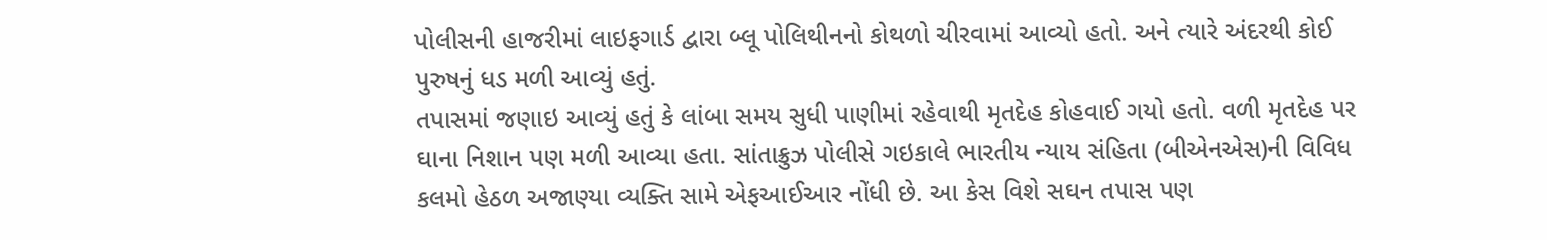પોલીસની હાજરીમાં લાઇફગાર્ડ દ્વારા બ્લૂ પોલિથીનનો કોથળો ચીરવામાં આવ્યો હતો. અને ત્યારે અંદરથી કોઈ પુરુષનું ધડ મળી આવ્યું હતું.
તપાસમાં જણાઇ આવ્યું હતું કે લાંબા સમય સુધી પાણીમાં રહેવાથી મૃતદેહ કોહવાઈ ગયો હતો. વળી મૃતદેહ પર ઘાના નિશાન પણ મળી આવ્યા હતા. સાંતાક્રુઝ પોલીસે ગઇકાલે ભારતીય ન્યાય સંહિતા (બીએનએસ)ની વિવિધ કલમો હેઠળ અજાણ્યા વ્યક્તિ સામે એફઆઈઆર નોંધી છે. આ કેસ વિશે સઘન તપાસ પણ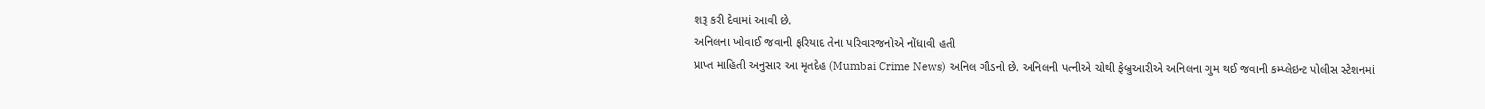શરૂ કરી દેવામાં આવી છે.
અનિલના ખોવાઈ જવાની ફરિયાદ તેના પરિવારજનોએ નોંધાવી હતી
પ્રાપ્ત માહિતી અનુસાર આ મૃતદેહ (Mumbai Crime News) અનિલ ગૌડનો છે. અનિલની પત્નીએ ચોથી ફેબ્રુઆરીએ અનિલના ગુમ થઈ જવાની કમ્પ્લેઇન્ટ પોલીસ સ્ટેશનમાં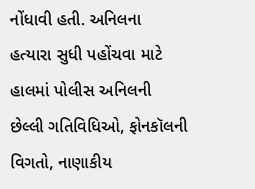નોંધાવી હતી. અનિલના હત્યારા સુધી પહોંચવા માટે હાલમાં પોલીસ અનિલની છેલ્લી ગતિવિધિઓ, ફોનકૉલની વિગતો, નાણાકીય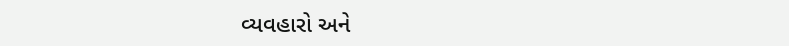વ્યવહારો અને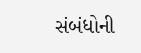સંબંધોની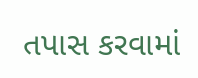તપાસ કરવામાં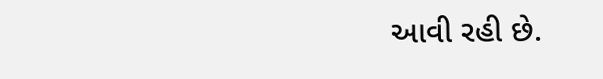આવી રહી છે.